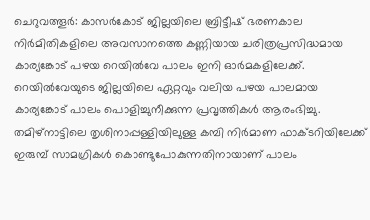ചെറുവത്തൂർ: കാസർകോട് ജില്ലയിലെ ബ്രിട്ടീഷ് ഭരണകാല നിർമിതികളിലെ അവസാനത്തെ കണ്ണിയായ ചരിത്രപ്രസിദ്ധമായ കാര്യങ്കോട് പഴയ റെയിൽവേ പാലം ഇനി ഓർമകളിലേക്ക്. റെയിൽവേയുടെ ജില്ലയിലെ ഏറ്റവും വലിയ പഴയ പാലമായ കാര്യങ്കോട് പാലം പൊളിച്ചുനീക്കുന്ന പ്രവൃത്തികൾ ആരംഭിച്ചു.
തമിഴ്നാട്ടിലെ തൃശിനാപ്പള്ളിയിലുള്ള കമ്പി നിർമാണ ഫാക്ടറിയിലേക്ക് ഇരുമ്പ് സാമഗ്രികൾ കൊണ്ടുപോകുന്നതിനായാണ് പാലം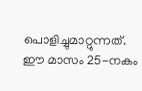പൊളിച്ചുമാറ്റുന്നത്. ഈ മാസം 25-നകം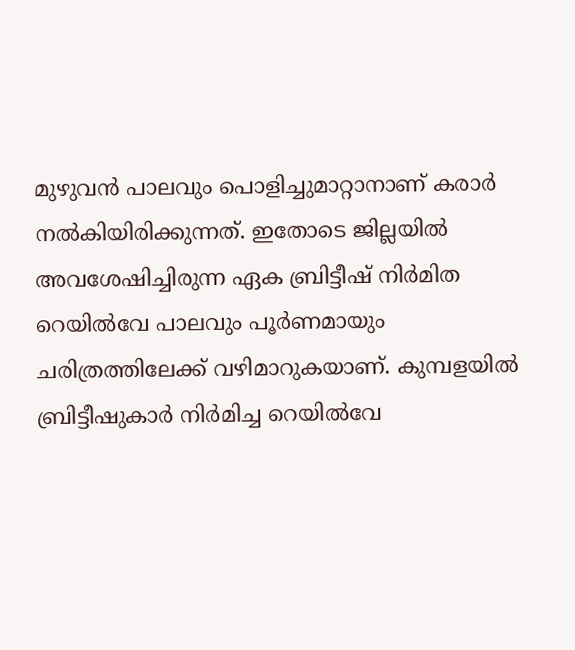മുഴുവൻ പാലവും പൊളിച്ചുമാറ്റാനാണ് കരാർ നൽകിയിരിക്കുന്നത്. ഇതോടെ ജില്ലയിൽ അവശേഷിച്ചിരുന്ന ഏക ബ്രിട്ടീഷ് നിർമിത റെയിൽവേ പാലവും പൂർണമായും ചരിത്രത്തിലേക്ക് വഴിമാറുകയാണ്. കുമ്പളയിൽ ബ്രിട്ടീഷുകാർ നിർമിച്ച റെയിൽവേ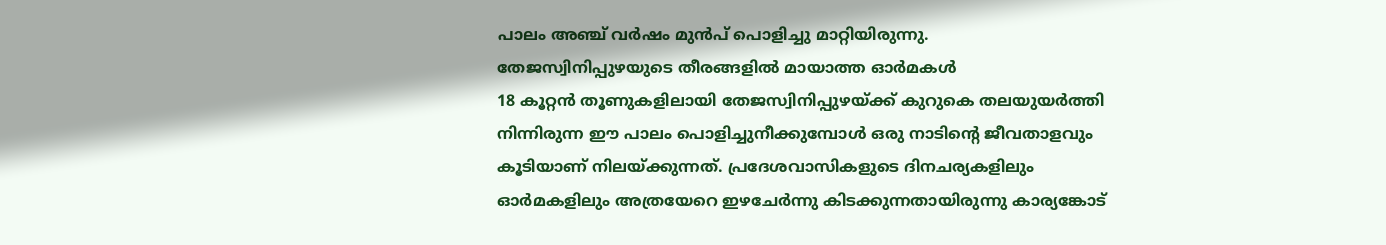പാലം അഞ്ച് വർഷം മുൻപ് പൊളിച്ചു മാറ്റിയിരുന്നു.
തേജസ്വിനിപ്പുഴയുടെ തീരങ്ങളിൽ മായാത്ത ഓർമകൾ
18 കൂറ്റൻ തൂണുകളിലായി തേജസ്വിനിപ്പുഴയ്ക്ക് കുറുകെ തലയുയർത്തി നിന്നിരുന്ന ഈ പാലം പൊളിച്ചുനീക്കുമ്പോൾ ഒരു നാടിന്റെ ജീവതാളവും കൂടിയാണ് നിലയ്ക്കുന്നത്. പ്രദേശവാസികളുടെ ദിനചര്യകളിലും ഓർമകളിലും അത്രയേറെ ഇഴചേർന്നു കിടക്കുന്നതായിരുന്നു കാര്യങ്കോട്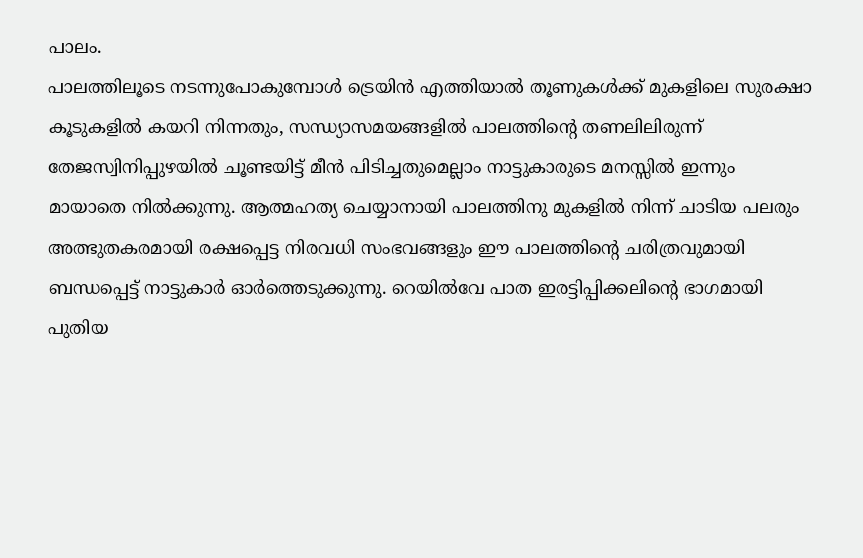പാലം.
പാലത്തിലൂടെ നടന്നുപോകുമ്പോൾ ട്രെയിൻ എത്തിയാൽ തൂണുകൾക്ക് മുകളിലെ സുരക്ഷാ കൂടുകളിൽ കയറി നിന്നതും, സന്ധ്യാസമയങ്ങളിൽ പാലത്തിന്റെ തണലിലിരുന്ന് തേജസ്വിനിപ്പുഴയിൽ ചൂണ്ടയിട്ട് മീൻ പിടിച്ചതുമെല്ലാം നാട്ടുകാരുടെ മനസ്സിൽ ഇന്നും മായാതെ നിൽക്കുന്നു. ആത്മഹത്യ ചെയ്യാനായി പാലത്തിനു മുകളിൽ നിന്ന് ചാടിയ പലരും അത്ഭുതകരമായി രക്ഷപ്പെട്ട നിരവധി സംഭവങ്ങളും ഈ പാലത്തിന്റെ ചരിത്രവുമായി ബന്ധപ്പെട്ട് നാട്ടുകാർ ഓർത്തെടുക്കുന്നു. റെയിൽവേ പാത ഇരട്ടിപ്പിക്കലിന്റെ ഭാഗമായി പുതിയ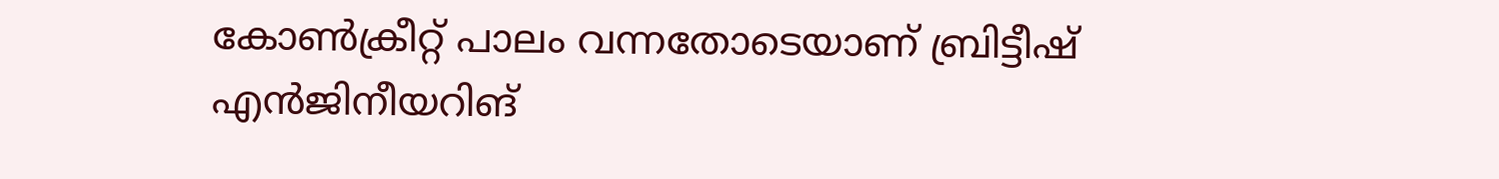കോൺക്രീറ്റ് പാലം വന്നതോടെയാണ് ബ്രിട്ടീഷ് എൻജിനീയറിങ്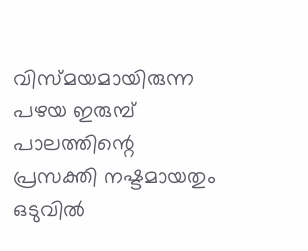വിസ്മയമായിരുന്ന പഴയ ഇരുമ്പ് പാലത്തിന്റെ പ്രസക്തി നഷ്ടമായതും ഒടുവിൽ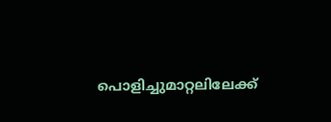പൊളിച്ചുമാറ്റലിലേക്ക്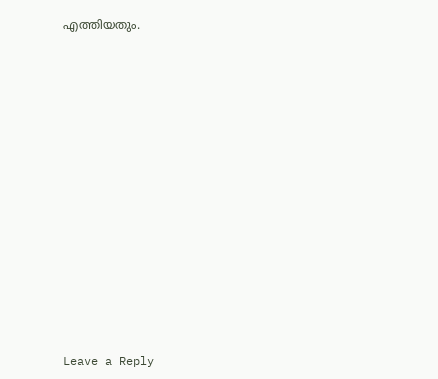എത്തിയതും.















Leave a Reply